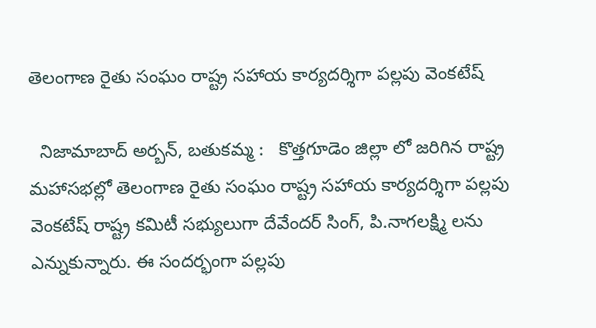తెలంగాణ రైతు సంఘం రాష్ట్ర సహాయ కార్యదర్శిగా పల్లపు వెంకటేష్

  నిజామాబాద్ అర్బన్, బతుకమ్మ :   కొత్తగూడెం జిల్లా లో జరిగిన రాష్ట్ర మహాసభల్లో తెలంగాణ రైతు సంఘం రాష్ట్ర సహాయ కార్యదర్శిగా పల్లపు వెంకటేష్ రాష్ట్ర కమిటీ సభ్యులుగా దేవేందర్ సింగ్, పి.నాగలక్ష్మి లను ఎన్నుకున్నారు. ఈ సందర్భంగా పల్లపు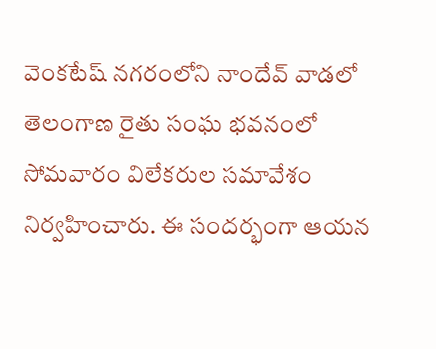వెంకటేష్ నగరంలోని నాందేవ్ వాడలో తెలంగాణ రైతు సంఘ భవనంలో సోమవారం విలేకరుల సమావేశం నిర్వహించారు. ఈ సందర్భంగా ఆయన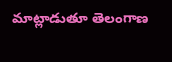మాట్లాడుతూ తెలంగాణ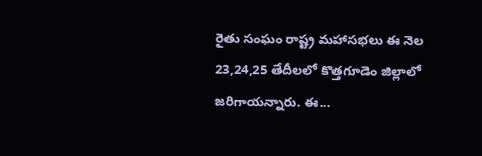రైతు సంఘం రాష్ట్ర మహాసభలు ఈ నెల 23,24,25 తేదీలలో కొత్తగూడెం జిల్లాలో జరిగాయన్నారు. ఈ...